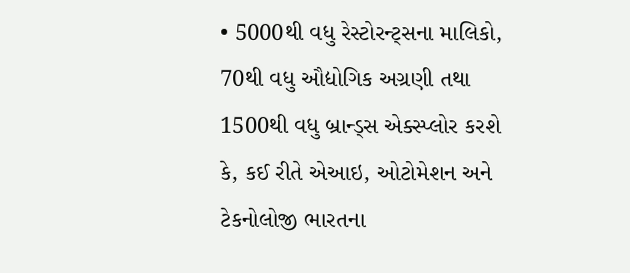• 5000થી વધુ રેસ્ટોરન્ટ્સના માલિકો, 70થી વધુ ઔદ્યોગિક અગ્રણી તથા 1500થી વધુ બ્રાન્ડ્સ એક્સ્પ્લોર કરશે કે, કઈ રીતે એઆઇ, ઓટોમેશન અને ટેકનોલોજી ભારતના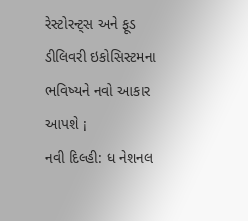રેસ્ટોરન્ટ્સ અને ફૂડ ડીલિવરી ઇકોસિસ્ટમના ભવિષ્યને નવો આકાર આપશે ¡
નવી દિલ્હી: ધ નેશનલ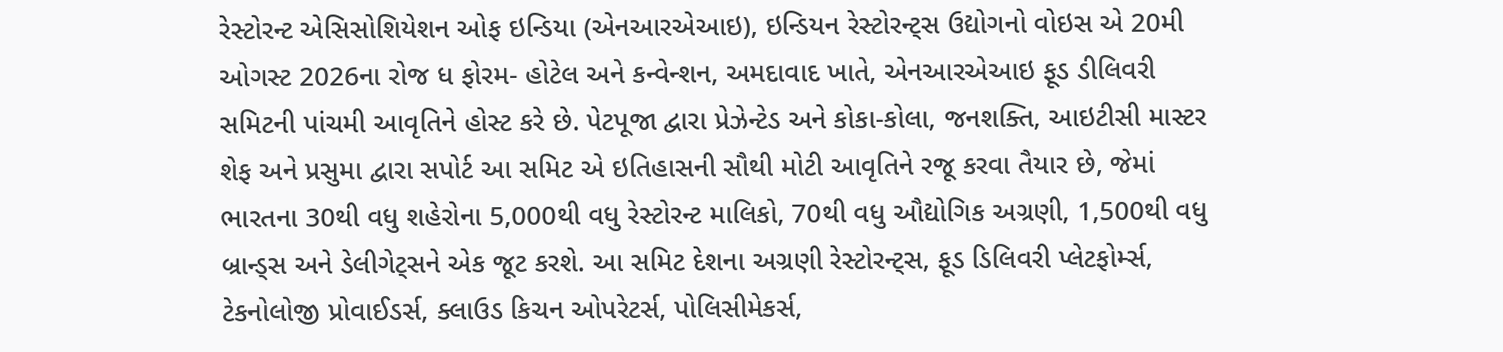રેસ્ટોરન્ટ એસિસોશિયેશન ઓફ ઇન્ડિયા (એનઆરએઆઇ), ઇન્ડિયન રેસ્ટોરન્ટ્સ ઉદ્યોગનો વોઇસ એ 20મી ઓગસ્ટ 2026ના રોજ ધ ફોરમ- હોટેલ અને કન્વેન્શન, અમદાવાદ ખાતે, એનઆરએઆઇ ફૂડ ડીલિવરી સમિટની પાંચમી આવૃતિને હોસ્ટ કરે છે. પેટપૂજા દ્વારા પ્રેઝેન્ટેડ અને કોકા-કોલા, જનશક્તિ, આઇટીસી માસ્ટર શેફ અને પ્રસુમા દ્વારા સપોર્ટ આ સમિટ એ ઇતિહાસની સૌથી મોટી આવૃતિને રજૂ કરવા તૈયાર છે, જેમાં ભારતના 30થી વધુ શહેરોના 5,000થી વધુ રેસ્ટોરન્ટ માલિકો, 70થી વધુ ઔદ્યોગિક અગ્રણી, 1,500થી વધુ બ્રાન્ડ્સ અને ડેલીગેટ્સને એક જૂટ કરશે. આ સમિટ દેશના અગ્રણી રેસ્ટોરન્ટ્સ, ફૂડ ડિલિવરી પ્લેટફોર્મ્સ, ટેકનોલોજી પ્રોવાઈડર્સ, ક્લાઉડ કિચન ઓપરેટર્સ, પોલિસીમેકર્સ,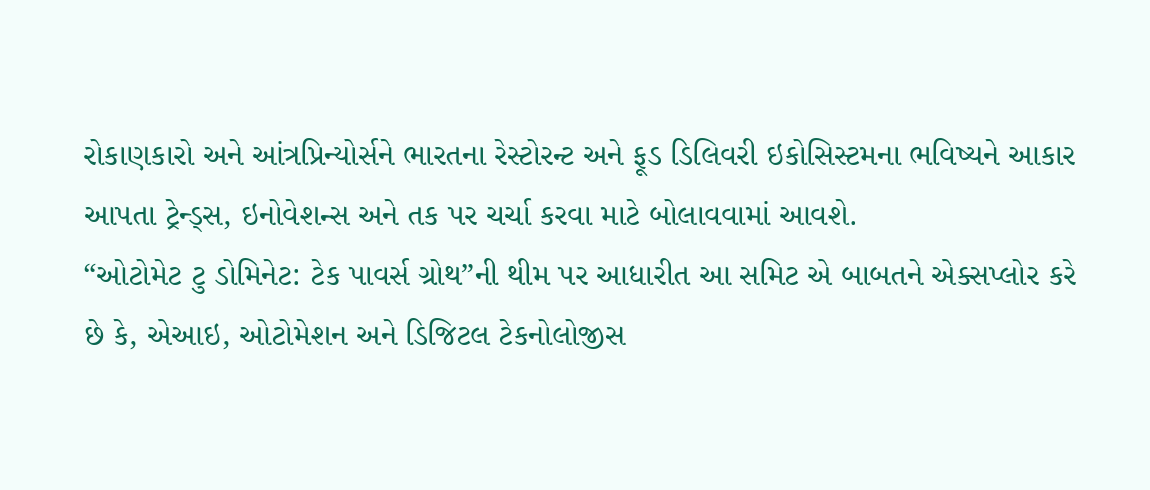રોકાણકારો અને આંત્રપ્રિન્યોર્સને ભારતના રેસ્ટોરન્ટ અને ફૂડ ડિલિવરી ઇકોસિસ્ટમના ભવિષ્યને આકાર આપતા ટ્રેન્ડ્સ, ઇનોવેશન્સ અને તક પર ચર્ચા કરવા માટે બોલાવવામાં આવશે.
“ઓટોમેટ ટુ ડોમિનેટ: ટેક પાવર્સ ગ્રોથ”ની થીમ પર આધારીત આ સમિટ એ બાબતને એક્સપ્લોર કરે છે કે, એઆઇ, ઓટોમેશન અને ડિજિટલ ટેકનોલોજીસ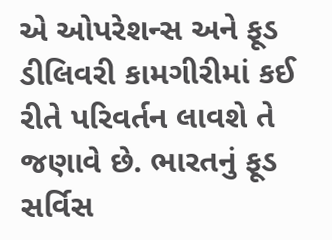એ ઓપરેશન્સ અને ફૂડ ડીલિવરી કામગીરીમાં કઈ રીતે પરિવર્તન લાવશે તે જણાવે છે. ભારતનું ફૂડ સર્વિસ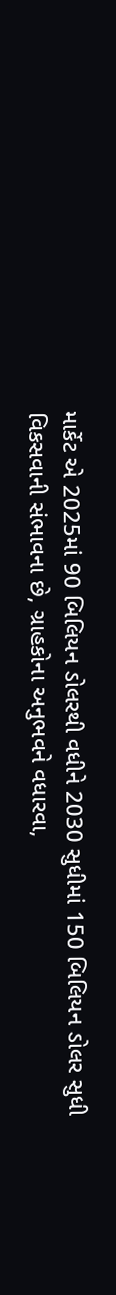માર્કેટ એ 2025માં 90 બિલિયન ડોલરથી વધીને 2030 સુધીમાં 150 બિલિયન ડોલર સુધી વિકસવાની સંભાવના છે, ગ્રાહકોના અનુભવને વધારવા,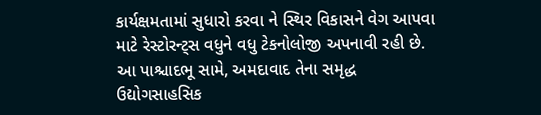કાર્યક્ષમતામાં સુધારો કરવા ને સ્થિર વિકાસને વેગ આપવા માટે રેસ્ટોરન્ટ્સ વધુને વધુ ટેકનોલોજી અપનાવી રહી છે. આ પાશ્ચાદભૂ સામે, અમદાવાદ તેના સમૃદ્ધ ઉદ્યોગસાહસિક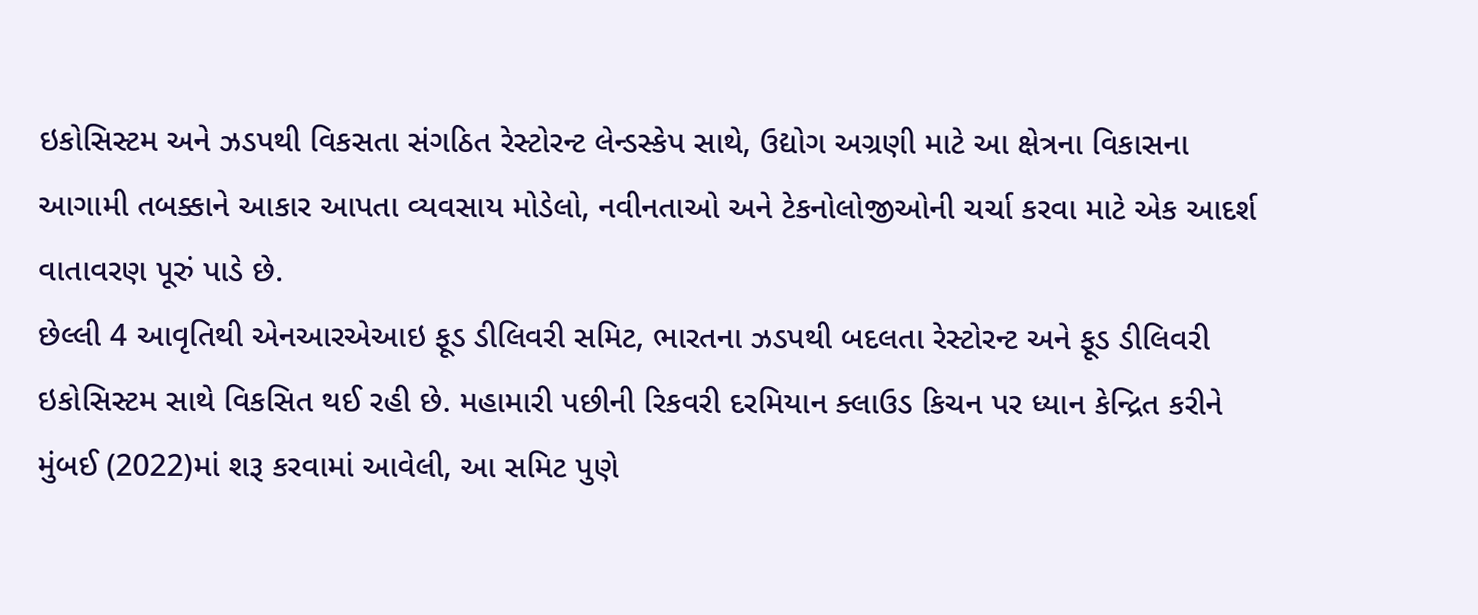ઇકોસિસ્ટમ અને ઝડપથી વિકસતા સંગઠિત રેસ્ટોરન્ટ લેન્ડસ્કેપ સાથે, ઉદ્યોગ અગ્રણી માટે આ ક્ષેત્રના વિકાસના આગામી તબક્કાને આકાર આપતા વ્યવસાય મોડેલો, નવીનતાઓ અને ટેકનોલોજીઓની ચર્ચા કરવા માટે એક આદર્શ વાતાવરણ પૂરું પાડે છે.
છેલ્લી 4 આવૃતિથી એનઆરએઆઇ ફૂડ ડીલિવરી સમિટ, ભારતના ઝડપથી બદલતા રેસ્ટોરન્ટ અને ફૂડ ડીલિવરી ઇકોસિસ્ટમ સાથે વિકસિત થઈ રહી છે. મહામારી પછીની રિકવરી દરમિયાન ક્લાઉડ કિચન પર ધ્યાન કેન્દ્રિત કરીને મુંબઈ (2022)માં શરૂ કરવામાં આવેલી, આ સમિટ પુણે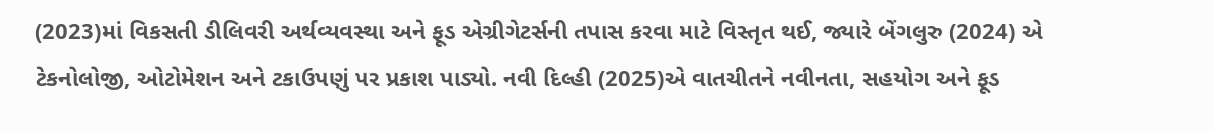(2023)માં વિકસતી ડીલિવરી અર્થવ્યવસ્થા અને ફૂડ એગ્રીગેટર્સની તપાસ કરવા માટે વિસ્તૃત થઈ, જ્યારે બેંગલુરુ (2024) એ ટેકનોલોજી, ઓટોમેશન અને ટકાઉપણું પર પ્રકાશ પાડ્યો. નવી દિલ્હી (2025)એ વાતચીતને નવીનતા, સહયોગ અને ફૂડ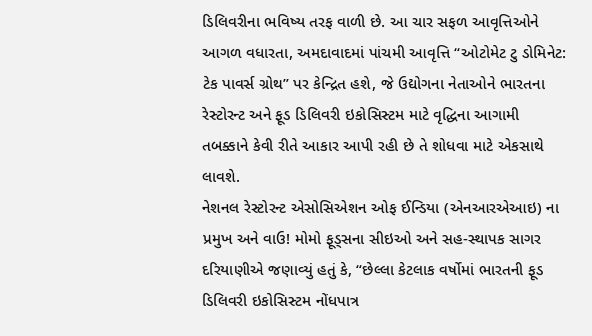ડિલિવરીના ભવિષ્ય તરફ વાળી છે. આ ચાર સફળ આવૃત્તિઓને આગળ વધારતા, અમદાવાદમાં પાંચમી આવૃત્તિ “ઓટોમેટ ટુ ડોમિનેટ: ટેક પાવર્સ ગ્રોથ” પર કેન્દ્રિત હશે, જે ઉદ્યોગના નેતાઓને ભારતના રેસ્ટોરન્ટ અને ફૂડ ડિલિવરી ઇકોસિસ્ટમ માટે વૃદ્ધિના આગામી તબક્કાને કેવી રીતે આકાર આપી રહી છે તે શોધવા માટે એકસાથે લાવશે.
નેશનલ રેસ્ટોરન્ટ એસોસિએશન ઓફ ઈન્ડિયા (એનઆરએઆઇ) ના પ્રમુખ અને વાઉ! મોમો ફૂડ્સના સીઇઓ અને સહ-સ્થાપક સાગર દરિયાણીએ જણાવ્યું હતું કે, “છેલ્લા કેટલાક વર્ષોમાં ભારતની ફૂડ ડિલિવરી ઇકોસિસ્ટમ નોંધપાત્ર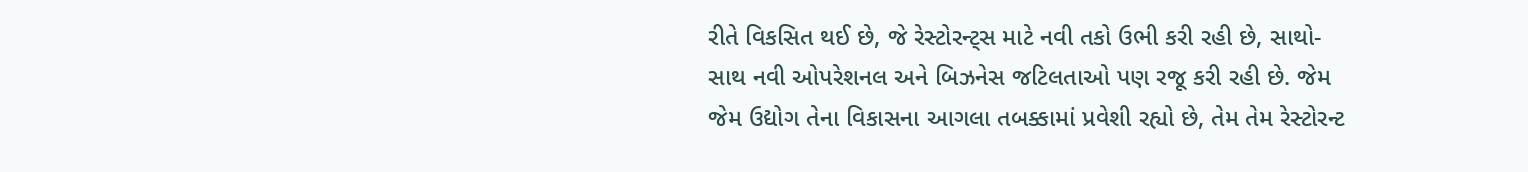રીતે વિકસિત થઈ છે, જે રેસ્ટોરન્ટ્સ માટે નવી તકો ઉભી કરી રહી છે, સાથો-સાથ નવી ઓપરેશનલ અને બિઝનેસ જટિલતાઓ પણ રજૂ કરી રહી છે. જેમ જેમ ઉદ્યોગ તેના વિકાસના આગલા તબક્કામાં પ્રવેશી રહ્યો છે, તેમ તેમ રેસ્ટોરન્ટ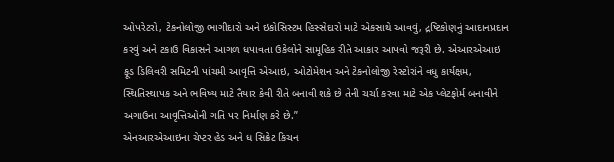ઓપરેટરો, ટેકનોલોજી ભાગીદારો અને ઇકોસિસ્ટમ હિસ્સેદારો માટે એકસાથે આવવું, દ્રષ્ટિકોણનું આદાનપ્રદાન કરવું અને ટકાઉ વિકાસને આગળ ધપાવતા ઉકેલોને સામૂહિક રીતે આકાર આપવો જરૂરી છે. એઆરએઆઇ ફૂડ ડિલિવરી સમિટની પાંચમી આવૃત્તિ એઆઇ, ઓટોમેશન અને ટેકનોલોજી રેસ્ટોરાંને વધુ કાર્યક્ષમ, સ્થિતિસ્થાપક અને ભવિષ્ય માટે તૈયાર કેવી રીતે બનાવી શકે છે તેની ચર્ચા કરવા માટે એક પ્લેટફોર્મ બનાવીને અગાઉના આવૃત્તિઓની ગતિ પર નિર્માણ કરે છે.”
એનઆરએઆઇના ચેપ્ટર હેડ અને ધ સિક્રેટ કિચન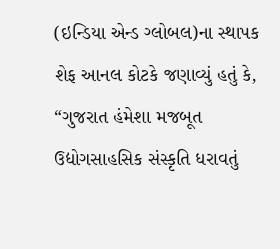(ઇન્ડિયા એન્ડ ગ્લોબલ)ના સ્થાપક શેફ આનલ કોટકે જણાવ્યું હતું કે, “ગુજરાત હંમેશા મજબૂત ઉદ્યોગસાહસિક સંસ્કૃતિ ધરાવતું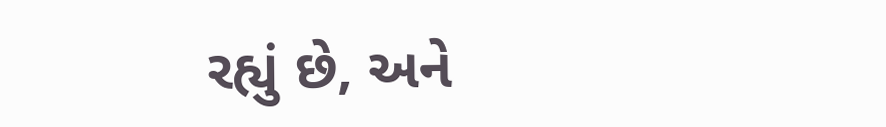રહ્યું છે, અને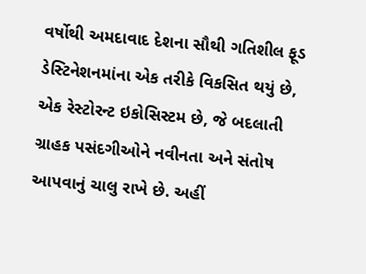વર્ષોથી અમદાવાદ દેશના સૌથી ગતિશીલ ફૂડ ડેસ્ટિનેશનમાંના એક તરીકે વિકસિત થયું છે, એક રેસ્ટોરન્ટ ઇકોસિસ્ટમ છે, જે બદલાતી ગ્રાહક પસંદગીઓને નવીનતા અને સંતોષ આપવાનું ચાલુ રાખે છે. અહીં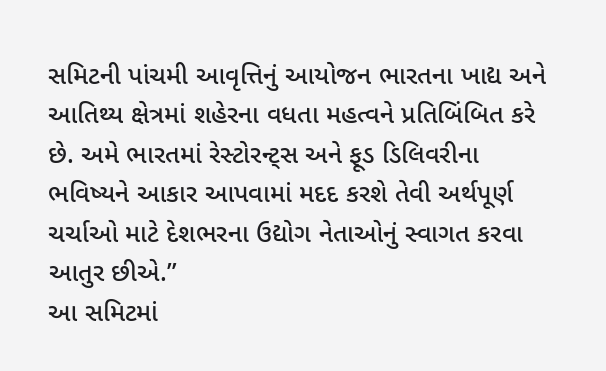સમિટની પાંચમી આવૃત્તિનું આયોજન ભારતના ખાદ્ય અને આતિથ્ય ક્ષેત્રમાં શહેરના વધતા મહત્વને પ્રતિબિંબિત કરે છે. અમે ભારતમાં રેસ્ટોરન્ટ્સ અને ફૂડ ડિલિવરીના ભવિષ્યને આકાર આપવામાં મદદ કરશે તેવી અર્થપૂર્ણ ચર્ચાઓ માટે દેશભરના ઉદ્યોગ નેતાઓનું સ્વાગત કરવા આતુર છીએ.”
આ સમિટમાં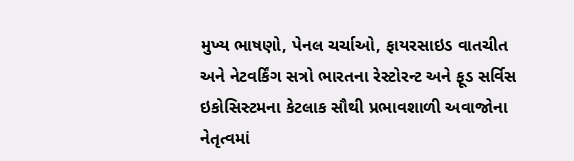મુખ્ય ભાષણો, પેનલ ચર્ચાઓ, ફાયરસાઇડ વાતચીત અને નેટવર્કિંગ સત્રો ભારતના રેસ્ટોરન્ટ અને ફૂડ સર્વિસ ઇકોસિસ્ટમના કેટલાક સૌથી પ્રભાવશાળી અવાજોના નેતૃત્વમાં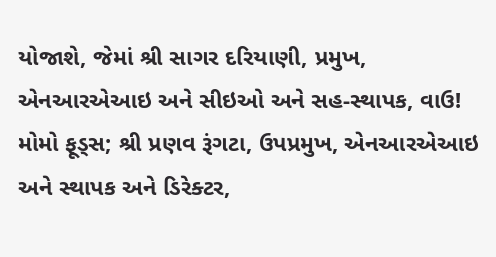યોજાશે, જેમાં શ્રી સાગર દરિયાણી, પ્રમુખ, એનઆરએઆઇ અને સીઇઓ અને સહ-સ્થાપક, વાઉ! મોમો ફૂડ્સ; શ્રી પ્રણવ રૂંગટા, ઉપપ્રમુખ, એનઆરએઆઇ અને સ્થાપક અને ડિરેક્ટર,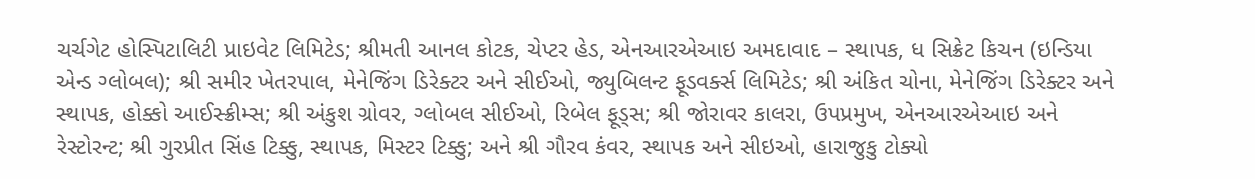ચર્ચગેટ હોસ્પિટાલિટી પ્રાઇવેટ લિમિટેડ; શ્રીમતી આનલ કોટક, ચેપ્ટર હેડ, એનઆરએઆઇ અમદાવાદ – સ્થાપક, ધ સિક્રેટ કિચન (ઇન્ડિયા એન્ડ ગ્લોબલ); શ્રી સમીર ખેતરપાલ, મેનેજિંગ ડિરેક્ટર અને સીઈઓ, જ્યુબિલન્ટ ફૂડવર્ક્સ લિમિટેડ; શ્રી અંકિત ચોના, મેનેજિંગ ડિરેક્ટર અને સ્થાપક, હોક્કો આઈસ્ક્રીમ્સ; શ્રી અંકુશ ગ્રોવર, ગ્લોબલ સીઈઓ, રિબેલ ફૂડ્સ; શ્રી જોરાવર કાલરા, ઉપપ્રમુખ, એનઆરએઆઇ અને રેસ્ટોરન્ટ; શ્રી ગુરપ્રીત સિંહ ટિક્કુ, સ્થાપક, મિસ્ટર ટિક્કુ; અને શ્રી ગૌરવ કંવર, સ્થાપક અને સીઇઓ, હારાજુકુ ટોક્યો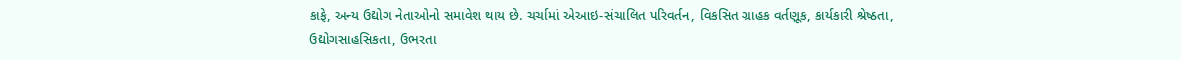કાફે, અન્ય ઉદ્યોગ નેતાઓનો સમાવેશ થાય છે. ચર્ચામાં એઆઇ-સંચાલિત પરિવર્તન, વિકસિત ગ્રાહક વર્તણૂક, કાર્યકારી શ્રેષ્ઠતા, ઉદ્યોગસાહસિકતા, ઉભરતા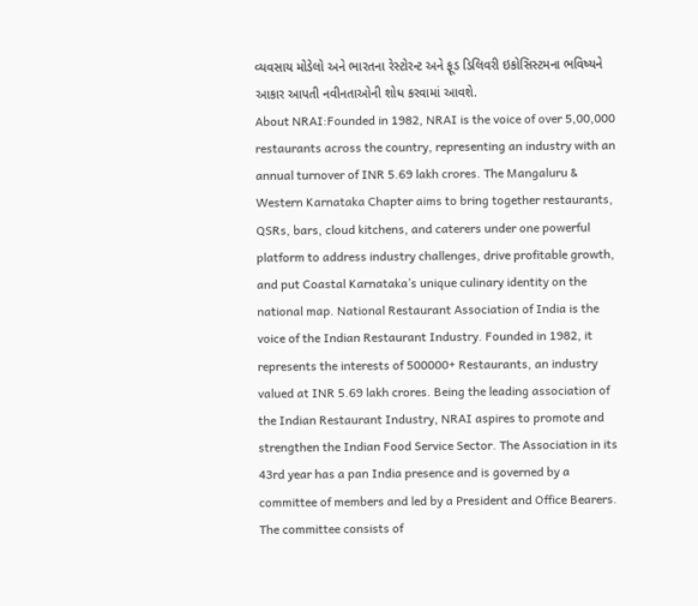વ્યવસાય મોડેલો અને ભારતના રેસ્ટોરન્ટ અને ફૂડ ડિલિવરી ઇકોસિસ્ટમના ભવિષ્યને આકાર આપતી નવીનતાઓની શોધ કરવામાં આવશે.
About NRAI:Founded in 1982, NRAI is the voice of over 5,00,000 restaurants across the country, representing an industry with an annual turnover of INR 5.69 lakh crores. The Mangaluru & Western Karnataka Chapter aims to bring together restaurants, QSRs, bars, cloud kitchens, and caterers under one powerful platform to address industry challenges, drive profitable growth, and put Coastal Karnataka’s unique culinary identity on the national map. National Restaurant Association of India is the voice of the Indian Restaurant Industry. Founded in 1982, it represents the interests of 500000+ Restaurants, an industry valued at INR 5.69 lakh crores. Being the leading association of the Indian Restaurant Industry, NRAI aspires to promote and strengthen the Indian Food Service Sector. The Association in its 43rd year has a pan India presence and is governed by a committee of members and led by a President and Office Bearers. The committee consists of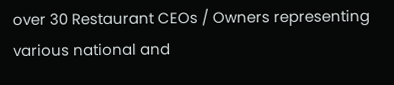over 30 Restaurant CEOs / Owners representing various national and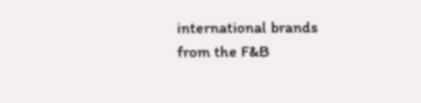international brands from the F&B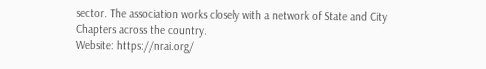sector. The association works closely with a network of State and City Chapters across the country.
Website: https://nrai.org/